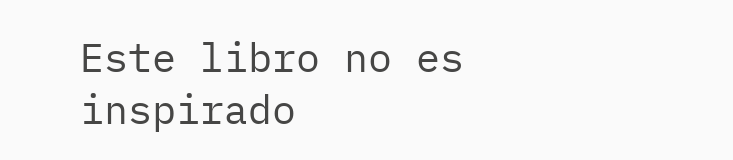Este libro no es inspirado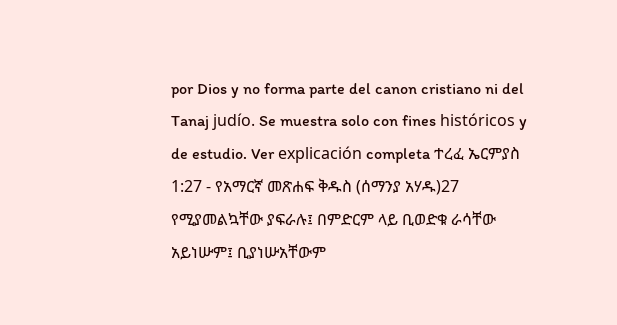por Dios y no forma parte del canon cristiano ni del Tanaj judío. Se muestra solo con fines históricos y de estudio. Ver explicación completa ተረፈ ኤርምያስ 1:27 - የአማርኛ መጽሐፍ ቅዱስ (ሰማንያ አሃዱ)27 የሚያመልኳቸው ያፍራሉ፤ በምድርም ላይ ቢወድቁ ራሳቸው አይነሡም፤ ቢያነሡአቸውም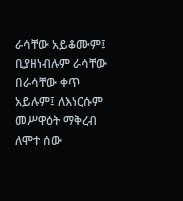ራሳቸው አይቆሙም፤ ቢያዘነብሉም ራሳቸው በራሳቸው ቀጥ አይሉም፤ ለእነርሱም መሥዋዕት ማቅረብ ለሞተ ሰው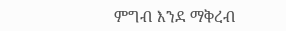ምግብ እንደ ማቅረብ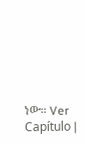ነው። Ver Capítulo |